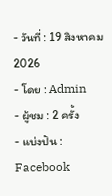- วันที่ : 19 สิงหาคม 2026
- โดย : Admin
- ผู้ชม : 2 ครั้ง
- แบ่งปัน : Facebook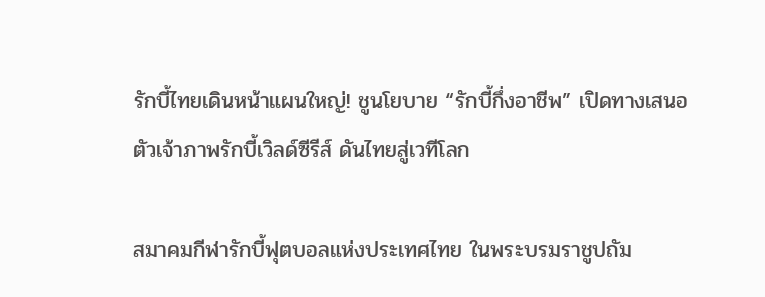รักบี้ไทยเดินหน้าแผนใหญ่! ชูนโยบาย “รักบี้กึ่งอาชีพ” เปิดทางเสนอตัวเจ้าภาพรักบี้เวิลด์ซีรีส์ ดันไทยสู่เวทีโลก

สมาคมกีฬารักบี้ฟุตบอลแห่งประเทศไทย ในพระบรมราชูปถัม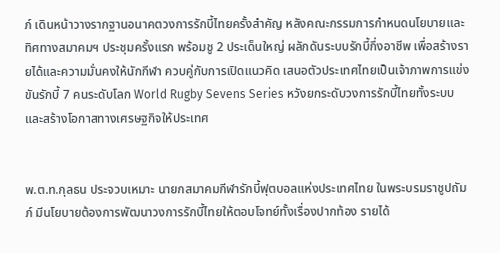ภ์ เดินหน้าวางรากฐานอนาคตวงการรักบี้ไทยครั้งสำคัญ หลังคณะกรรมการกำหนดนโยบายและทิศทางสมาคมฯ ประชุมครั้งแรก พร้อมชู 2 ประเด็นใหญ่ ผลักดันระบบรักบี้กึ่งอาชีพ เพื่อสร้างรายได้และความมั่นคงให้นักกีฬา ควบคู่กับการเปิดแนวคิด เสนอตัวประเทศไทยเป็นเจ้าภาพการแข่งขันรักบี้ 7 คนระดับโลก World Rugby Sevens Series หวังยกระดับวงการรักบี้ไทยทั้งระบบและสร้างโอกาสทางเศรษฐกิจให้ประเทศ


พ.ต.ท.กุลธน ประจวบเหมาะ นายกสมาคมกีฬารักบี้ฟุตบอลแห่งประเทศไทย ในพระบรมราชูปถัมภ์ มีนโยบายต้องการพัฒนาวงการรักบี้ไทยให้ตอบโจทย์ทั้งเรื่องปากท้อง รายได้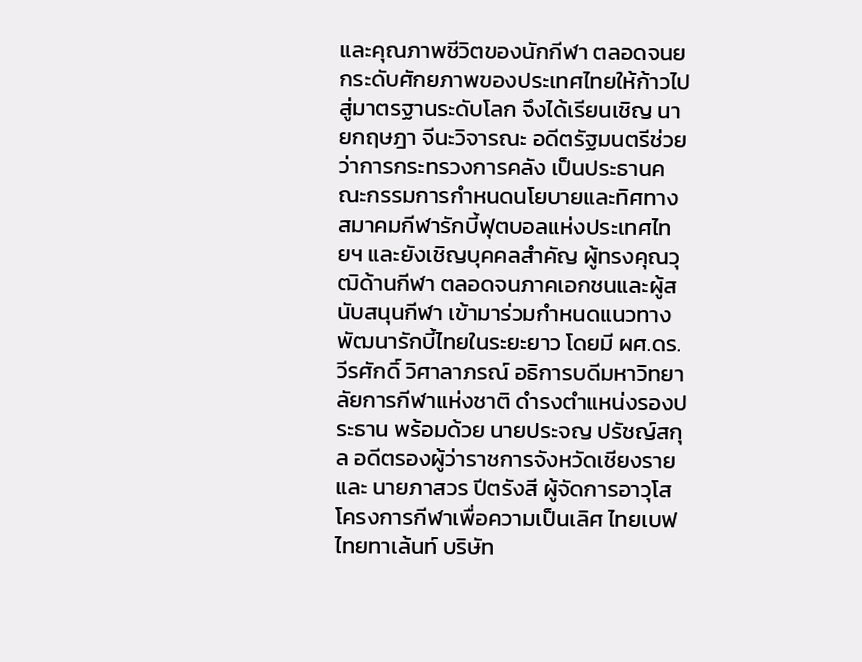และคุณภาพชีวิตของนักกีฬา ตลอดจนยกระดับศักยภาพของประเทศไทยให้ก้าวไปสู่มาตรฐานระดับโลก จึงได้เรียนเชิญ นายกฤษฎา จีนะวิจารณะ อดีตรัฐมนตรีช่วยว่าการกระทรวงการคลัง เป็นประธานคณะกรรมการกำหนดนโยบายและทิศทางสมาคมกีฬารักบี้ฟุตบอลแห่งประเทศไทยฯ และยังเชิญบุคคลสำคัญ ผู้ทรงคุณวุฒิด้านกีฬา ตลอดจนภาคเอกชนและผู้สนับสนุนกีฬา เข้ามาร่วมกำหนดแนวทางพัฒนารักบี้ไทยในระยะยาว โดยมี ผศ.ดร.วีรศักดิ์ วิศาลาภรณ์ อธิการบดีมหาวิทยาลัยการกีฬาแห่งชาติ ดำรงตำแหน่งรองประธาน พร้อมด้วย นายประจญ ปรัชญ์สกุล อดีตรองผู้ว่าราชการจังหวัดเชียงราย และ นายภาสวร ปีตรังสี ผู้จัดการอาวุโสโครงการกีฬาเพื่อความเป็นเลิศ ไทยเบฟ ไทยทาเล้นท์ บริษัท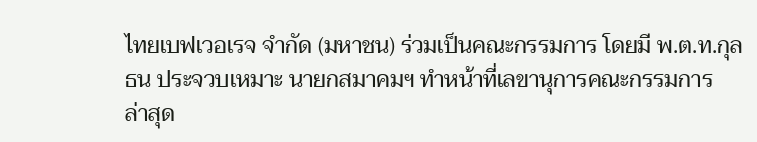ไทยเบฟเวอเรจ จำกัด (มหาชน) ร่วมเป็นคณะกรรมการ โดยมี พ.ต.ท.กุลธน ประจวบเหมาะ นายกสมาคมฯ ทำหน้าที่เลขานุการคณะกรรมการ
ล่าสุด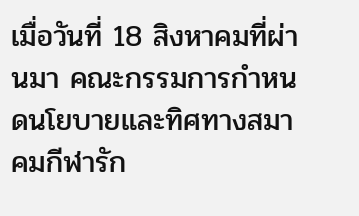เมื่อวันที่ 18 สิงหาคมที่ผ่านมา คณะกรรมการกำหนดนโยบายและทิศทางสมาคมกีฬารัก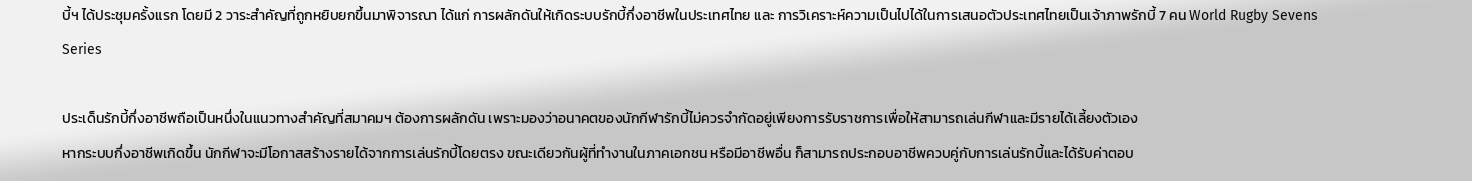บี้ฯ ได้ประชุมครั้งแรก โดยมี 2 วาระสำคัญที่ถูกหยิบยกขึ้นมาพิจารณา ได้แก่ การผลักดันให้เกิดระบบรักบี้กึ่งอาชีพในประเทศไทย และ การวิเคราะห์ความเป็นไปได้ในการเสนอตัวประเทศไทยเป็นเจ้าภาพรักบี้ 7 คน World Rugby Sevens Series

ประเด็นรักบี้กึ่งอาชีพถือเป็นหนึ่งในแนวทางสำคัญที่สมาคมฯ ต้องการผลักดัน เพราะมองว่าอนาคตของนักกีฬารักบี้ไม่ควรจำกัดอยู่เพียงการรับราชการเพื่อให้สามารถเล่นกีฬาและมีรายได้เลี้ยงตัวเอง
หากระบบกึ่งอาชีพเกิดขึ้น นักกีฬาจะมีโอกาสสร้างรายได้จากการเล่นรักบี้โดยตรง ขณะเดียวกันผู้ที่ทำงานในภาคเอกชน หรือมีอาชีพอื่น ก็สามารถประกอบอาชีพควบคู่กับการเล่นรักบี้และได้รับค่าตอบ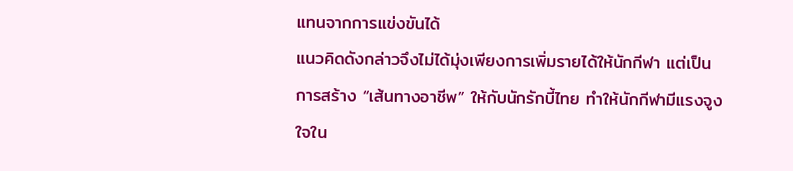แทนจากการแข่งขันได้
แนวคิดดังกล่าวจึงไม่ได้มุ่งเพียงการเพิ่มรายได้ให้นักกีฬา แต่เป็นการสร้าง “เส้นทางอาชีพ” ให้กับนักรักบี้ไทย ทำให้นักกีฬามีแรงจูงใจใน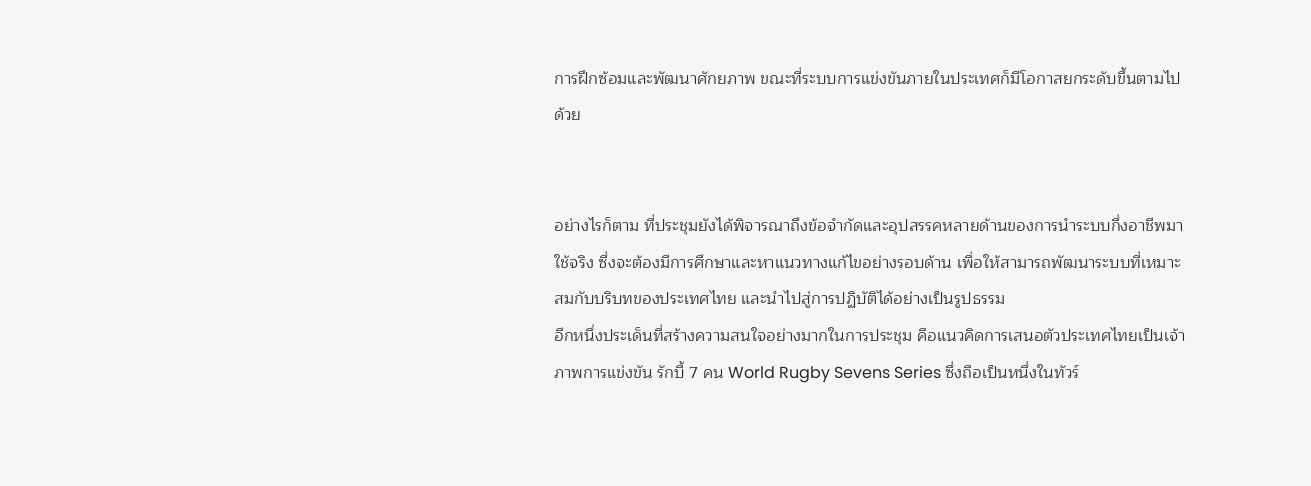การฝึกซ้อมและพัฒนาศักยภาพ ขณะที่ระบบการแข่งขันภายในประเทศก็มีโอกาสยกระดับขึ้นตามไปด้วย


อย่างไรก็ตาม ที่ประชุมยังได้พิจารณาถึงข้อจำกัดและอุปสรรคหลายด้านของการนำระบบกึ่งอาชีพมาใช้จริง ซึ่งจะต้องมีการศึกษาและหาแนวทางแก้ไขอย่างรอบด้าน เพื่อให้สามารถพัฒนาระบบที่เหมาะสมกับบริบทของประเทศไทย และนำไปสู่การปฏิบัติได้อย่างเป็นรูปธรรม
อีกหนึ่งประเด็นที่สร้างความสนใจอย่างมากในการประชุม คือแนวคิดการเสนอตัวประเทศไทยเป็นเจ้าภาพการแข่งขัน รักบี้ 7 คน World Rugby Sevens Series ซึ่งถือเป็นหนึ่งในทัวร์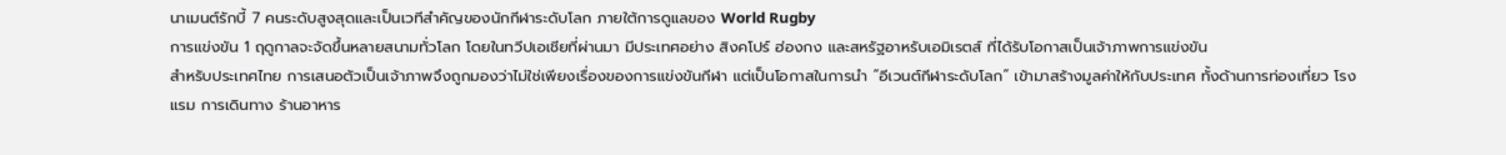นาเมนต์รักบี้ 7 คนระดับสูงสุดและเป็นเวทีสำคัญของนักกีฬาระดับโลก ภายใต้การดูแลของ World Rugby
การแข่งขัน 1 ฤดูกาลจะจัดขึ้นหลายสนามทั่วโลก โดยในทวีปเอเชียที่ผ่านมา มีประเทศอย่าง สิงคโปร์ ฮ่องกง และสหรัฐอาหรับเอมิเรตส์ ที่ได้รับโอกาสเป็นเจ้าภาพการแข่งขัน
สำหรับประเทศไทย การเสนอตัวเป็นเจ้าภาพจึงถูกมองว่าไม่ใช่เพียงเรื่องของการแข่งขันกีฬา แต่เป็นโอกาสในการนำ “อีเวนต์กีฬาระดับโลก” เข้ามาสร้างมูลค่าให้กับประเทศ ทั้งด้านการท่องเที่ยว โรงแรม การเดินทาง ร้านอาหาร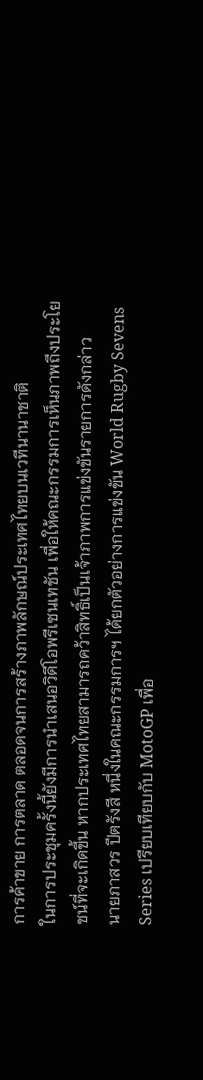การค้าขาย การตลาด ตลอดจนการสร้างภาพลักษณ์ประเทศไทยบนเวทีนานาชาติ
ในการประชุมครั้งนี้ยังมีการนำเสนอวิดีโอพรีเซนเทชัน เพื่อให้คณะกรรมการเห็นภาพถึงประโยชน์ที่จะเกิดขึ้น หากประเทศไทยสามารถคว้าสิทธิ์เป็นเจ้าภาพการแข่งขันรายการดังกล่าว
นายภาสวร ปีตรังสี หนึ่งในคณะกรรมการฯ ได้ยกตัวอย่างการแข่งขัน World Rugby Sevens Series เปรียบเทียบกับ MotoGP เพื่อ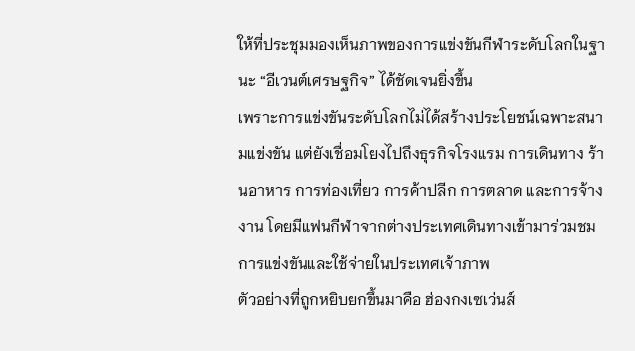ให้ที่ประชุมมองเห็นภาพของการแข่งขันกีฬาระดับโลกในฐานะ “อีเวนต์เศรษฐกิจ” ได้ชัดเจนยิ่งขึ้น
เพราะการแข่งขันระดับโลกไม่ได้สร้างประโยชน์เฉพาะสนามแข่งขัน แต่ยังเชื่อมโยงไปถึงธุรกิจโรงแรม การเดินทาง ร้านอาหาร การท่องเที่ยว การค้าปลีก การตลาด และการจ้างงาน โดยมีแฟนกีฬาจากต่างประเทศเดินทางเข้ามาร่วมชมการแข่งขันและใช้จ่ายในประเทศเจ้าภาพ
ตัวอย่างที่ถูกหยิบยกขึ้นมาคือ ฮ่องกงเซเว่นส์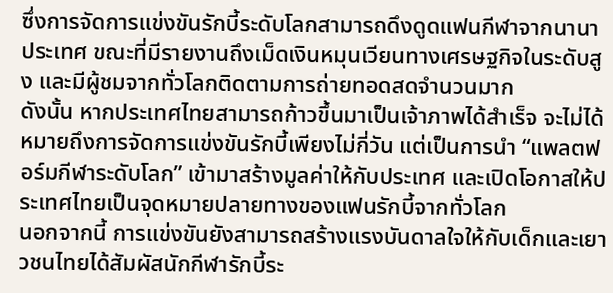ซึ่งการจัดการแข่งขันรักบี้ระดับโลกสามารถดึงดูดแฟนกีฬาจากนานาประเทศ ขณะที่มีรายงานถึงเม็ดเงินหมุนเวียนทางเศรษฐกิจในระดับสูง และมีผู้ชมจากทั่วโลกติดตามการถ่ายทอดสดจำนวนมาก
ดังนั้น หากประเทศไทยสามารถก้าวขึ้นมาเป็นเจ้าภาพได้สำเร็จ จะไม่ได้หมายถึงการจัดการแข่งขันรักบี้เพียงไม่กี่วัน แต่เป็นการนำ “แพลตฟอร์มกีฬาระดับโลก” เข้ามาสร้างมูลค่าให้กับประเทศ และเปิดโอกาสให้ประเทศไทยเป็นจุดหมายปลายทางของแฟนรักบี้จากทั่วโลก
นอกจากนี้ การแข่งขันยังสามารถสร้างแรงบันดาลใจให้กับเด็กและเยาวชนไทยได้สัมผัสนักกีฬารักบี้ระ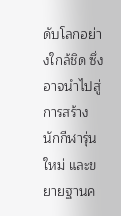ดับโลกอย่างใกล้ชิด ซึ่งอาจนำไปสู่การสร้างนักกีฬารุ่นใหม่ และขยายฐานค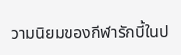วามนิยมของกีฬารักบี้ในป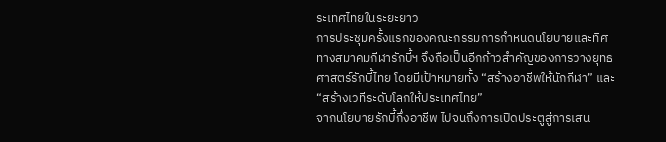ระเทศไทยในระยะยาว
การประชุมครั้งแรกของคณะกรรมการกำหนดนโยบายและทิศทางสมาคมกีฬารักบี้ฯ จึงถือเป็นอีกก้าวสำคัญของการวางยุทธศาสตร์รักบี้ไทย โดยมีเป้าหมายทั้ง “สร้างอาชีพให้นักกีฬา” และ “สร้างเวทีระดับโลกให้ประเทศไทย”
จากนโยบายรักบี้กึ่งอาชีพ ไปจนถึงการเปิดประตูสู่การเสน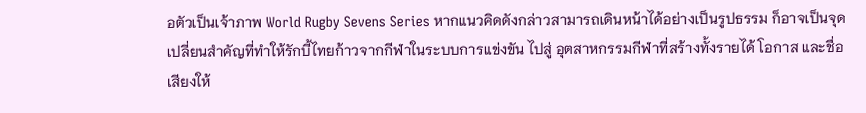อตัวเป็นเจ้าภาพ World Rugby Sevens Series หากแนวคิดดังกล่าวสามารถเดินหน้าได้อย่างเป็นรูปธรรม ก็อาจเป็นจุดเปลี่ยนสำคัญที่ทำให้รักบี้ไทยก้าวจากกีฬาในระบบการแข่งขัน ไปสู่ อุตสาหกรรมกีฬาที่สร้างทั้งรายได้ โอกาส และชื่อเสียงให้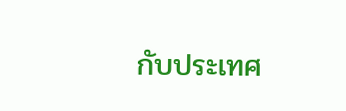กับประเทศ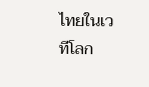ไทยในเวทีโลก